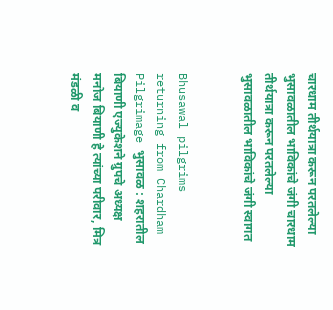चारधाम तीर्थयात्रा करून परतलेल्या भुसावळातील भाविकांचे जंगी चारधाम तीर्थयात्रा करून परतलेल्या भुसावळातील भाविकांचे जंगी स्वागत


Bhusawal pilgrims returning from Chardham Pilgrimage भुसावळ : शहरातील बियाणी एज्युकेशने ग्रुपचे अध्यक्ष मनोज बियाणी हे त्यांच्या परीवार, मित्र मंडळी व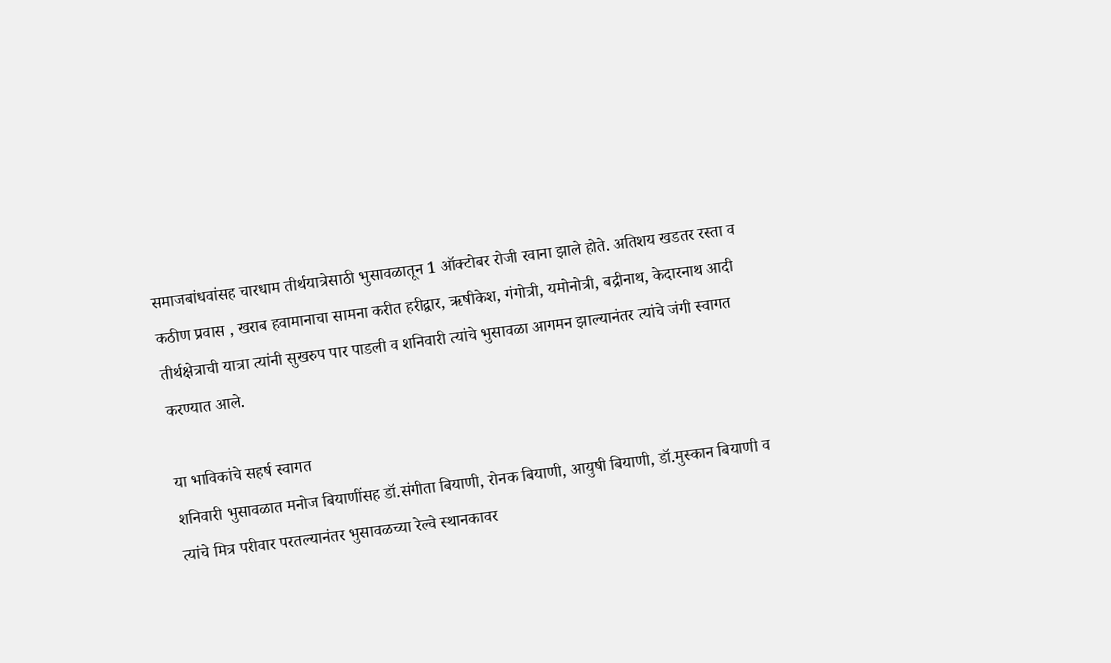समाजबांधवांसह चारधाम तीर्थयात्रेसाठी भुसावळातून 1 ऑक्टोबर रोजी रवाना झाले होते. अतिशय खडतर रस्ता व कठीण प्रवास , खराब हवामानाचा सामना करीत हरीद्वार, ऋषीकेश, गंगोत्री, यमोनोत्री, बद्रीनाथ, केदारनाथ आदी तीर्थक्षेत्राची यात्रा त्यांनी सुखरुप पार पाडली व शनिवारी त्यांचे भुसावळा आगमन झाल्यानंतर त्यांचे जंगी स्वागत करण्यात आले.

या भाविकांचे सहर्ष स्वागत
शनिवारी भुसावळात मनोज बियाणींसह डॉ.संगीता बियाणी, रोनक बियाणी, आयुषी बियाणी, डॉ.मुस्कान बियाणी व त्यांचे मित्र परीवार परतल्यानंतर भुसावळच्या रेल्वे स्थानकावर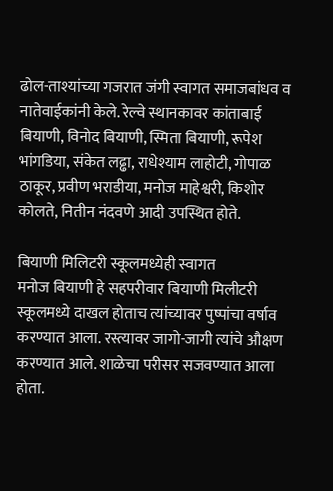ढोल-ताश्यांच्या गजरात जंगी स्वागत समाजबांधव व नातेवाईकांनी केले. रेल्वे स्थानकावर कांताबाई बियाणी, विनोद बियाणी, स्मिता बियाणी, रूपेश भांगडिया, संकेत लढ्ढा, राधेश्याम लाहोटी, गोपाळ ठाकूर, प्रवीण भराडीया, मनोज माहेश्वरी, किशोर कोलते, नितीन नंदवणे आदी उपस्थित होते.

बियाणी मिलिटरी स्कूलमध्येही स्वागत
मनोज बियाणी हे सहपरीवार बियाणी मिलीटरी स्कूलमध्ये दाखल होताच त्यांच्यावर पुष्पांचा वर्षाव करण्यात आला. रस्त्यावर जागो-जागी त्यांचे औक्षण करण्यात आले. शाळेचा परीसर सजवण्यात आला होता.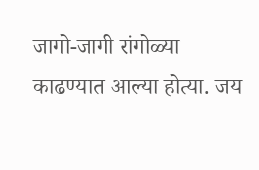जागो-जागी रांगोळ्या काढण्यात आल्या होत्या. जय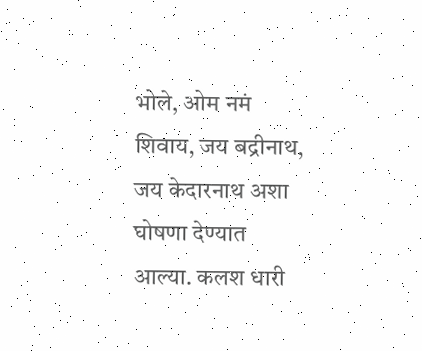भोले, ओम नमं शिवाय, जय बद्रीनाथ, जय केदारनाथ अशा घोषणा देण्यात आल्या. कलश धारी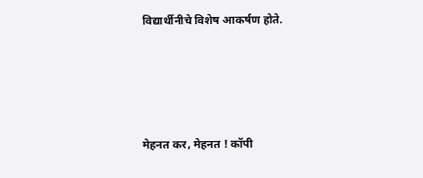विद्यार्थीनीचे विशेष आकर्षण होते.




मेहनत कर, मेहनत ! कॉपी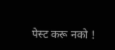पेस्ट करू नको !